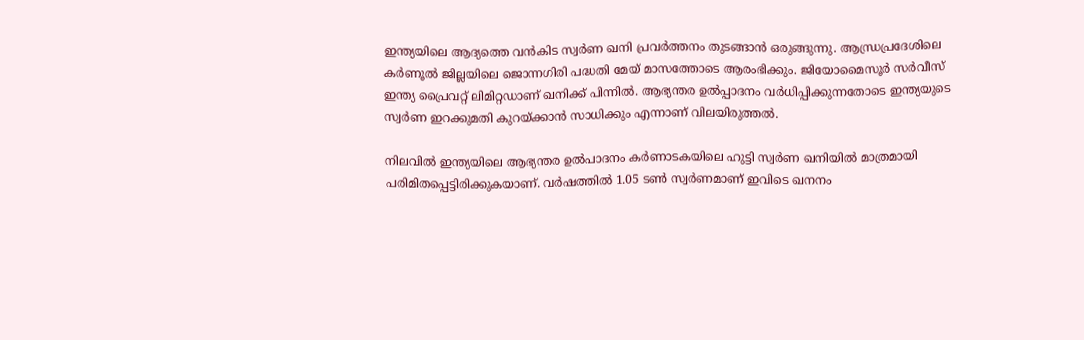ഇന്ത്യയിലെ ആദ്യത്തെ വന്‍കിട സ്വര്‍ണ ഖനി പ്രവര്‍ത്തനം തുടങ്ങാന്‍ ഒരുങ്ങുന്നു. ആന്ധ്രപ്രദേശിലെ കര്‍ണൂല്‍ ജില്ലയിലെ ജൊന്നഗിരി പദ്ധതി മേയ് മാസത്തോടെ ആരംഭിക്കും. ജിയോമൈസൂര്‍ സര്‍വീസ് ഇന്ത്യ പ്രൈവറ്റ് ലിമിറ്റഡാണ് ഖനിക്ക് പിന്നില്‍. ആഭ്യന്തര ഉല്‍പ്പാദനം വര്‍ധിപ്പിക്കുന്നതോടെ ഇന്ത്യയുടെ സ്വര്‍ണ ഇറക്കുമതി കുറയ്ക്കാന്‍ സാധിക്കും എന്നാണ് വിലയിരുത്തല്‍.

നിലവില്‍ ഇന്ത്യയിലെ ആഭ്യന്തര ഉല്‍പാദനം കര്‍ണാടകയിലെ ഹുട്ടി സ്വര്‍ണ ഖനിയില്‍ മാത്രമായി പരിമിതപ്പെട്ടിരിക്കുകയാണ്. വര്‍ഷത്തില്‍ 1.05 ടണ്‍ സ്വര്‍ണമാണ് ഇവിടെ ഖനനം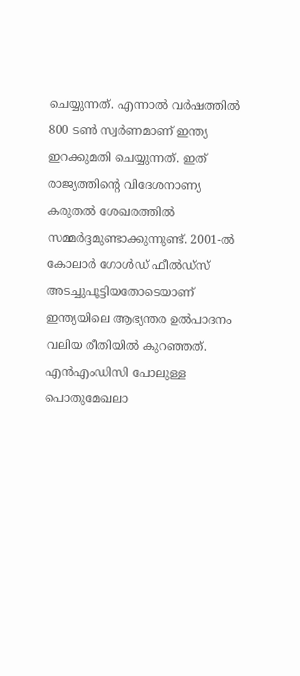ചെയ്യുന്നത്. എന്നാല്‍ വര്‍ഷത്തില്‍ 800 ടണ്‍ സ്വര്‍ണമാണ് ഇന്ത്യ ഇറക്കുമതി ചെയ്യുന്നത്. ഇത് രാജ്യത്തിന്‍റെ വിദേശനാണ്യ കരുതല്‍ ശേഖരത്തില്‍ സമ്മര്‍ദ്ദമുണ്ടാക്കുന്നുണ്ട്. 2001-ൽ കോലാർ ഗോൾഡ് ഫീൽഡ്സ് അടച്ചുപൂട്ടിയതോടെയാണ് ഇന്ത്യയിലെ ആഭ്യന്തര ഉല്‍പാദനം വലിയ രീതിയില്‍ കുറഞ്ഞത്. എന്‍എംഡിസി പോലുള്ള പൊതുമേഖലാ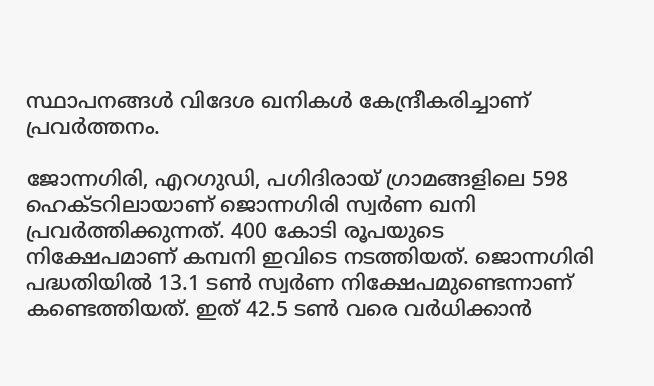സ്ഥാപനങ്ങള്‍ വിദേശ ഖനികള്‍ കേന്ദ്രീകരിച്ചാണ് പ്രവര്‍ത്തനം.

ജോന്നഗിരി, എറഗുഡി, പഗിദിരായ് ഗ്രാമങ്ങളിലെ 598 ഹെക്ടറിലായാണ് ജൊന്നഗിരി സ്വര്‍ണ ഖനി പ്രവര്‍ത്തിക്കുന്നത്. 400 കോടി രൂപയുടെ നിക്ഷേപമാണ് കമ്പനി ഇവിടെ നടത്തിയത്. ജൊന്നഗിരി പദ്ധതിയില്‍ 13.1 ടണ്‍ സ്വര്‍ണ നിക്ഷേപമുണ്ടെന്നാണ്  കണ്ടെത്തിയത്. ഇത് 42.5 ടണ്‍ വരെ വര്‍ധിക്കാന്‍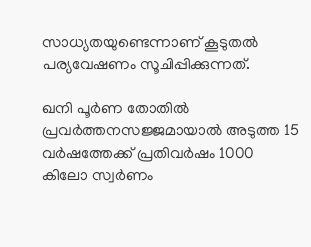സാധ്യതയുണ്ടെന്നാണ് കൂടുതല്‍ പര്യവേഷണം സൂചിപ്പിക്കുന്നത്.

ഖനി പൂര്‍ണ തോതില്‍ പ്രവര്‍ത്തനസജ്ജമായാല്‍ അടുത്ത 15 വര്‍ഷത്തേക്ക് പ്രതിവര്‍ഷം 1000 കിലോ സ്വര്‍ണം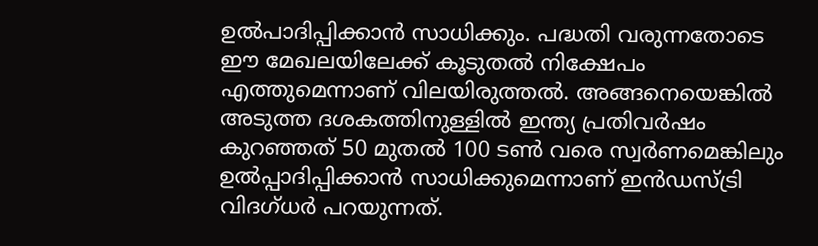ഉല്‍പാദിപ്പിക്കാന്‍ സാധിക്കും. പദ്ധതി വരുന്നതോടെ ഈ മേഖലയിലേക്ക് കൂടുതല്‍ നിക്ഷേപം എത്തുമെന്നാണ് വിലയിരുത്തല്‍. അങ്ങനെയെങ്കില്‍ അടുത്ത ദശകത്തിനുള്ളിൽ ഇന്ത്യ പ്രതിവർഷം കുറഞ്ഞത് 50 മുതൽ 100 ടൺ വരെ സ്വർണമെങ്കിലും ഉൽപ്പാദിപ്പിക്കാൻ സാധിക്കുമെന്നാണ് ഇന്‍ഡസ്ട്രി വിദഗ്ധര്‍ പറയുന്നത്.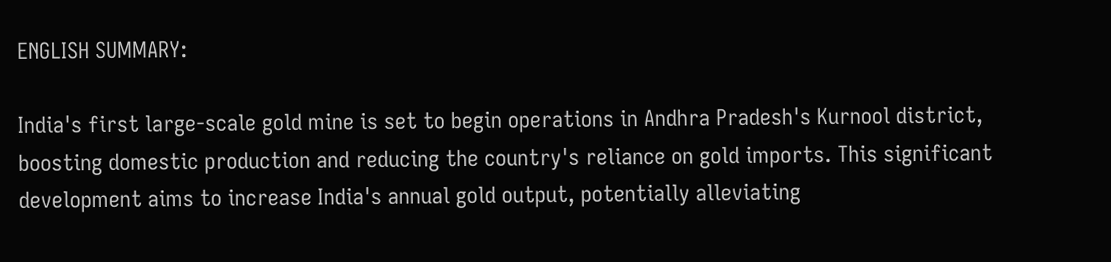ENGLISH SUMMARY:

India's first large-scale gold mine is set to begin operations in Andhra Pradesh's Kurnool district, boosting domestic production and reducing the country's reliance on gold imports. This significant development aims to increase India's annual gold output, potentially alleviating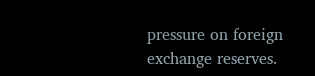pressure on foreign exchange reserves.